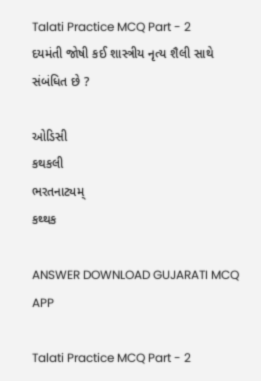Talati Practice MCQ Part - 2
દયમંતી જોષી કઈ શાસ્ત્રીય નૃત્ય શૈલી સાથે સંબંધિત છે ?

ઓડિસી
કથકલી
ભરતનાટ્યમ્
કથ્થક

ANSWER DOWNLOAD GUJARATI MCQ APP

Talati Practice MCQ Part - 2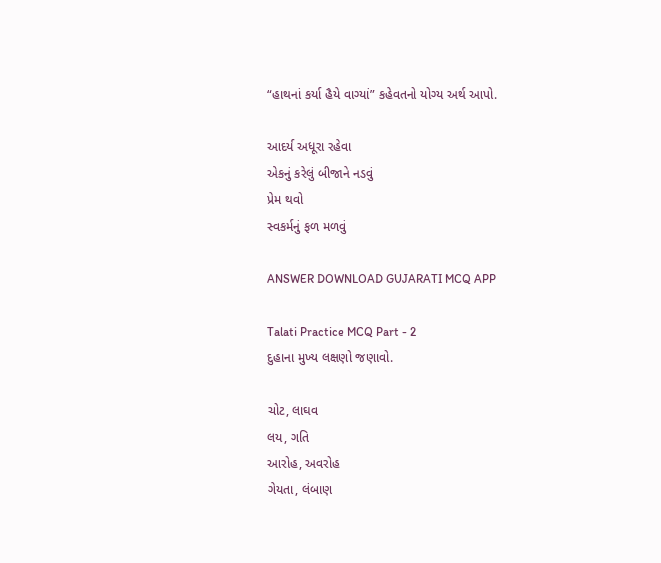“હાથનાં કર્યા હૈયે વાગ્યાં” કહેવતનો યોગ્ય અર્થ આપો.

આદર્ય અધૂરા રહેવા
એકનું કરેલું બીજાને નડવું
પ્રેમ થવો
સ્વકર્મનું ફળ મળવું

ANSWER DOWNLOAD GUJARATI MCQ APP

Talati Practice MCQ Part - 2
દુહાના મુખ્ય લક્ષણો જણાવો.

ચોટ, લાઘવ
લય, ગતિ
આરોહ, અવરોહ
ગેયતા, લંબાણ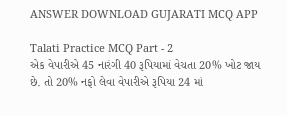ANSWER DOWNLOAD GUJARATI MCQ APP

Talati Practice MCQ Part - 2
એક વેપારીએ 45 નારંગી 40 રૂપિયામાં વેચતા 20% ખોટ જાય છે. તો 20% નફો લેવા વેપારીએ રૂપિયા 24 માં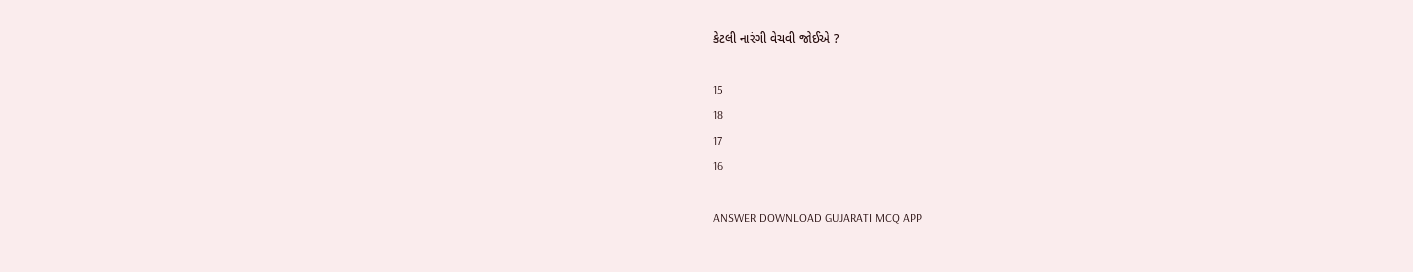કેટલી નારંગી વેચવી જોઈએ ?

15
18
17
16

ANSWER DOWNLOAD GUJARATI MCQ APP